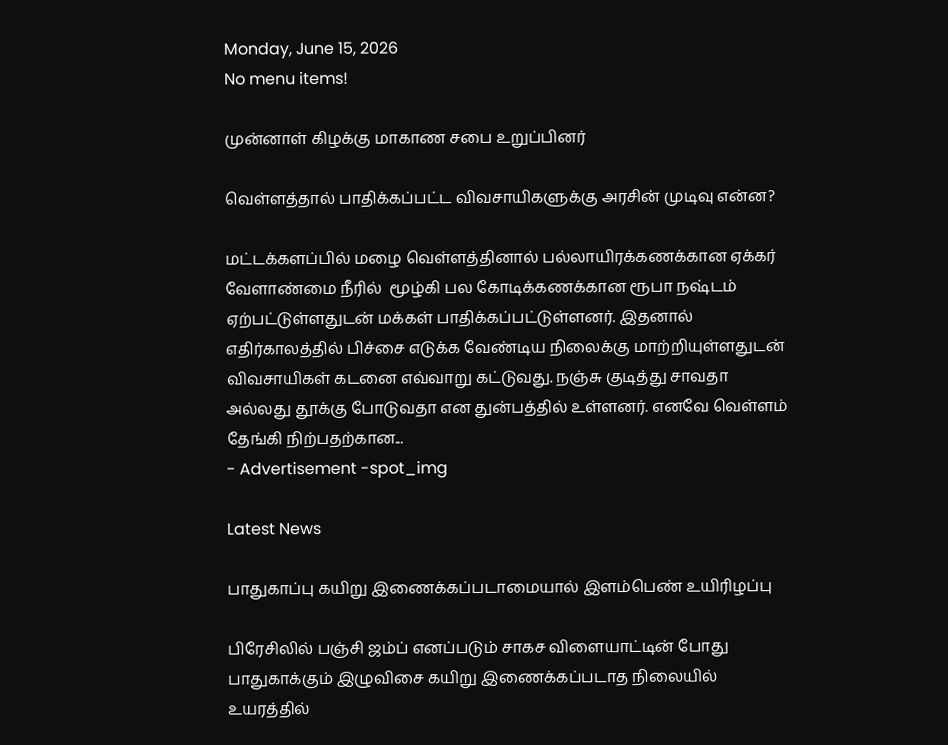Monday, June 15, 2026
No menu items!

முன்னாள் கிழக்கு மாகாண சபை உறுப்பினர்

வெள்ளத்தால் பாதிக்கப்பட்ட விவசாயிகளுக்கு அரசின் முடிவு என்ன?

மட்டக்களப்பில் மழை வெள்ளத்தினால் பல்லாயிரக்கணக்கான ஏக்கர் வேளாண்மை நீரில்  மூழ்கி பல கோடிக்கணக்கான ரூபா நஷ்டம் ஏற்பட்டுள்ளதுடன் மக்கள் பாதிக்கப்பட்டுள்ளனர். இதனால் எதிர்காலத்தில் பிச்சை எடுக்க வேண்டிய நிலைக்கு மாற்றியுள்ளதுடன் விவசாயிகள் கடனை எவ்வாறு கட்டுவது. நஞ்சு குடித்து சாவதா அல்லது தூக்கு போடுவதா என துன்பத்தில் உள்ளனர். எனவே வெள்ளம் தேங்கி நிற்பதற்கான...
- Advertisement -spot_img

Latest News

பாதுகாப்பு கயிறு இணைக்கப்படாமையால் இளம்பெண் உயிரிழப்பு

பிரேசிலில் பஞ்சி ஜம்ப் எனப்படும் சாகச விளையாட்டின் போது பாதுகாக்கும் இழுவிசை கயிறு இணைக்கப்படாத நிலையில் உயரத்தில்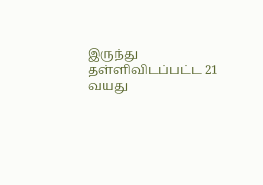இருந்து தள்ளிவிடப்பட்ட 21 வயது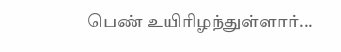பெண் உயிரிழந்துள்ளார்...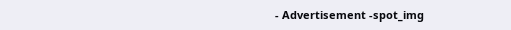- Advertisement -spot_img